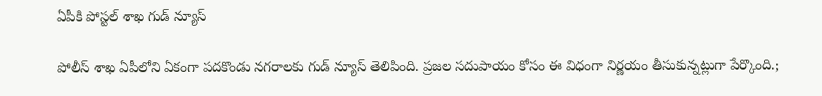ఏపీకి పోస్టల్ శాఖ గుడ్ న్యూస్

పోలీస్ శాఖ ఏపీలోని ఏకంగా పదకొండు నగరాలకు గుడ్ న్యూస్ తెలిపింది. ప్రజల సదుపాయం కోసం ఈ విధంగా నిర్ణయం తీసుకున్నట్లుగా పేర్కొంది.;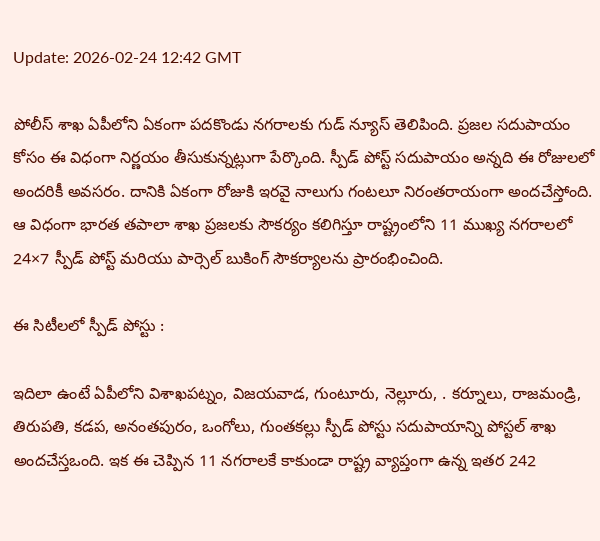Update: 2026-02-24 12:42 GMT

పోలీస్ శాఖ ఏపీలోని ఏకంగా పదకొండు నగరాలకు గుడ్ న్యూస్ తెలిపింది. ప్రజల సదుపాయం కోసం ఈ విధంగా నిర్ణయం తీసుకున్నట్లుగా పేర్కొంది. స్పీడ్ పోస్ట్ సదుపాయం అన్నది ఈ రోజులలో అందరికీ అవసరం. దానికి ఏకంగా రోజుకి ఇరవై నాలుగు గంటలూ నిరంతరాయంగా అందచేస్తోంది. ఆ విధంగా భారత తపాలా శాఖ ప్రజలకు సౌకర్యం కలిగిస్తూ రాష్ట్రంలోని 11 ముఖ్య నగరాలలో 24×7 స్పీడ్ పోస్ట్ మరియు పార్సెల్ బుకింగ్ సౌకర్యాలను ప్రారంభించింది.

ఈ సిటీలలో స్పీడ్ పోస్టు :

ఇదిలా ఉంటే ఏపీలోని విశాఖపట్నం, విజయవాడ, గుంటూరు, నెల్లూరు, . కర్నూలు, రాజమండ్రి, తిరుపతి, కడప, అనంతపురం, ఒంగోలు, గుంతకల్లు స్పీడ్ పోస్టు సదుపాయాన్ని పోస్టల్ శాఖ అందచేస్తఒంది. ఇక ఈ చెప్పిన 11 నగరాలకే కాకుండా రాష్ట్ర వ్యాప్తంగా ఉన్న ఇతర 242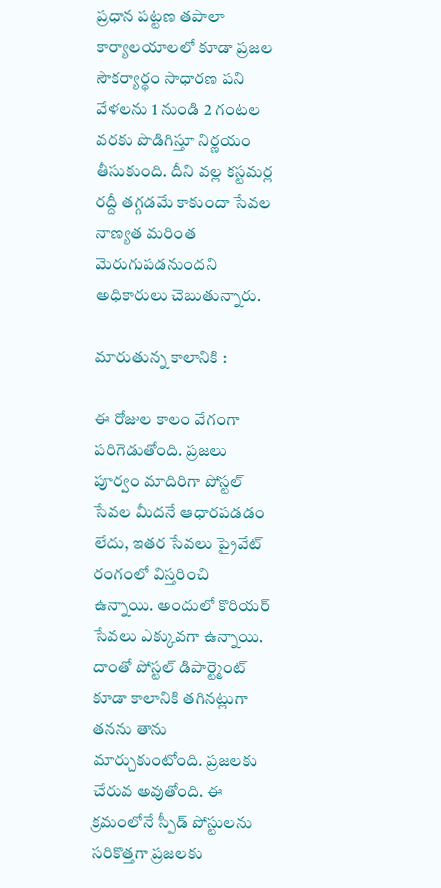ప్రధాన పట్టణ తపాలా కార్యాలయాలలో కూడా ప్రజల సౌకర్యార్థం సాధారణ పని వేళలను 1 నుండి 2 గంటల వరకు పొడిగిస్తూ నిర్ణయం తీసుకుంది. దీని వల్ల కస్టమర్ల రద్దీ తగ్గడమే కాకుందా సేవల నాణ్యత మరింత మెరుగుపడనుందని అధికారులు చెబుతున్నారు.

మారుతున్న కాలానికి :

ఈ రోజుల కాలం వేగంగా పరిగెడుతోంది. ప్రజలు పూర్వం మాదిరిగా పోస్టల్ సేవల మీదనే ఆధారపడడం లేదు, ఇతర సేవలు ప్రైవేట్ రంగంలో విస్తరించి ఉన్నాయి. అందులో కొరియర్ సేవలు ఎక్కువగా ఉన్నాయి. దాంతో పోస్టల్ డిపార్ట్మెంట్ కూడా కాలానికి తగినట్లుగా తనను తాను మార్చుకుంటోంది. ప్రజలకు చేరువ అవుతోంది. ఈ క్రమంలోనే స్పీడ్ పోస్టులను సరికొత్తగా ప్రజలకు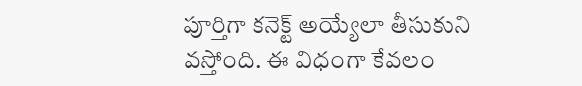పూర్తిగా కనెక్ట్ అయ్యేలా తీసుకుని వస్తోంది. ఈ విధంగా కేవలం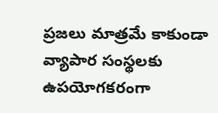ప్రజలు మాత్రమే కాకుండా వ్యాపార సంస్థలకు ఉపయోగకరంగా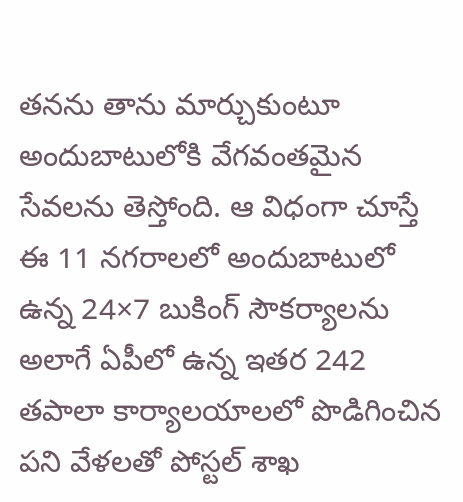తనను తాను మార్చుకుంటూ అందుబాటులోకి వేగవంతమైన సేవలను తెస్తోంది. ఆ విధంగా చూస్తే ఈ 11 నగరాలలో అందుబాటులో ఉన్న 24×7 బుకింగ్ సౌకర్యాలను అలాగే ఏపీలో ఉన్న ఇతర 242 తపాలా కార్యాలయాలలో పొడిగించిన పని వేళలతో పోస్టల్ శాఖ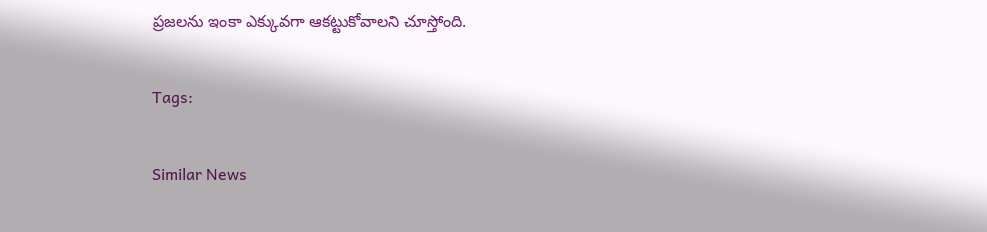ప్రజలను ఇంకా ఎక్కువగా ఆకట్టుకోవాలని చూస్తోంది.

Tags:

Similar News